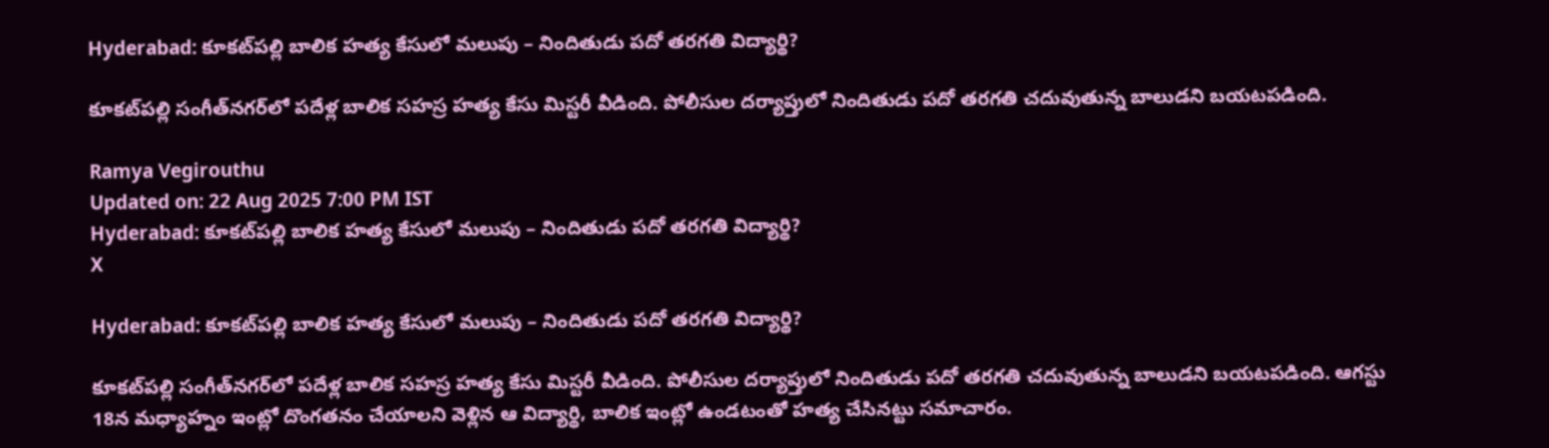Hyderabad: కూకట్‌పల్లి బాలిక హత్య కేసులో మలుపు – నిందితుడు పదో తరగతి విద్యార్థి?

కూకట్‌పల్లి సంగీత్‌నగర్‌లో పదేళ్ల బాలిక సహస్ర హత్య కేసు మిస్టరీ వీడింది. పోలీసుల దర్యాప్తులో నిందితుడు పదో తరగతి చదువుతున్న బాలుడని బయటపడింది.

Ramya Vegirouthu
Updated on: 22 Aug 2025 7:00 PM IST
Hyderabad: కూకట్‌పల్లి బాలిక హత్య కేసులో మలుపు – నిందితుడు పదో తరగతి విద్యార్థి?
X

Hyderabad: కూకట్‌పల్లి బాలిక హత్య కేసులో మలుపు – నిందితుడు పదో తరగతి విద్యార్థి?

కూకట్‌పల్లి సంగీత్‌నగర్‌లో పదేళ్ల బాలిక సహస్ర హత్య కేసు మిస్టరీ వీడింది. పోలీసుల దర్యాప్తులో నిందితుడు పదో తరగతి చదువుతున్న బాలుడని బయటపడింది. ఆగస్టు 18న మధ్యాహ్నం ఇంట్లో దొంగతనం చేయాలని వెళ్లిన ఆ విద్యార్థి, బాలిక ఇంట్లో ఉండటంతో హత్య చేసినట్టు సమాచారం.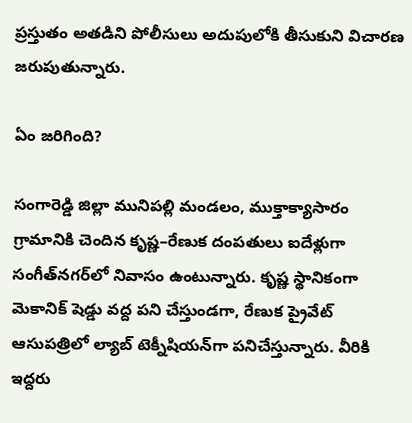ప్రస్తుతం అతడిని పోలీసులు అదుపులోకి తీసుకుని విచారణ జరుపుతున్నారు.

ఏం జరిగింది?

సంగారెడ్డి జిల్లా మునిపల్లి మండలం, ముక్తాక్యాసారం గ్రామానికి చెందిన కృష్ణ–రేణుక దంపతులు ఐదేళ్లుగా సంగీత్‌నగర్‌లో నివాసం ఉంటున్నారు. కృష్ణ స్థానికంగా మెకానిక్‌ షెడ్డు వద్ద పని చేస్తుండగా, రేణుక ప్రైవేట్ ఆసుపత్రిలో ల్యాబ్ టెక్నీషియన్‌గా పనిచేస్తున్నారు. వీరికి ఇద్దరు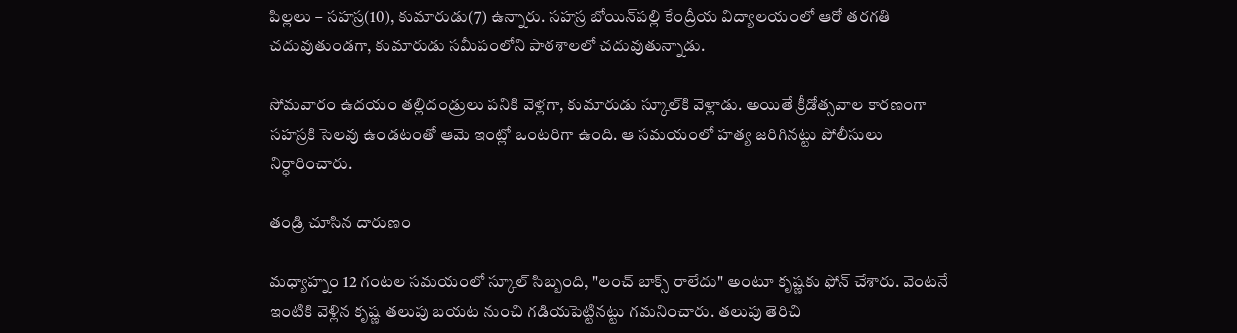పిల్లలు – సహస్ర(10), కుమారుడు(7) ఉన్నారు. సహస్ర బోయిన్‌పల్లి కేంద్రీయ విద్యాలయంలో ఆరో తరగతి చదువుతుండగా, కుమారుడు సమీపంలోని పాఠశాలలో చదువుతున్నాడు.

సోమవారం ఉదయం తల్లిదండ్రులు పనికి వెళ్లగా, కుమారుడు స్కూల్‌కి వెళ్లాడు. అయితే క్రీడోత్సవాల కారణంగా సహస్రకి సెలవు ఉండటంతో ఆమె ఇంట్లో ఒంటరిగా ఉంది. ఆ సమయంలో హత్య జరిగినట్టు పోలీసులు నిర్ధారించారు.

తండ్రి చూసిన దారుణం

మధ్యాహ్నం 12 గంటల సమయంలో స్కూల్ సిబ్బంది, "లంచ్ బాక్స్ రాలేదు" అంటూ కృష్ణకు ఫోన్ చేశారు. వెంటనే ఇంటికి వెళ్లిన కృష్ణ తలుపు బయట నుంచి గడియపెట్టినట్టు గమనించారు. తలుపు తెరిచి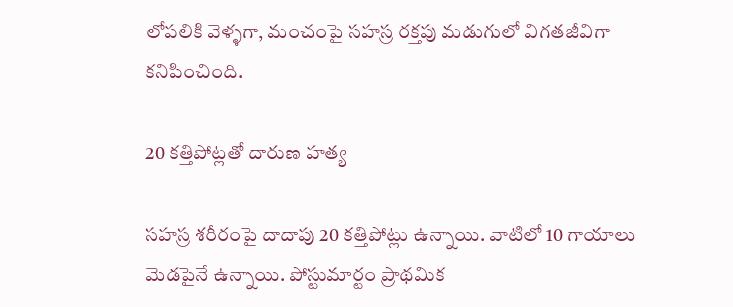లోపలికి వెళ్ళగా, మంచంపై సహస్ర రక్తపు మడుగులో విగతజీవిగా కనిపించింది.

20 కత్తిపోట్లతో దారుణ హత్య

సహస్ర శరీరంపై దాదాపు 20 కత్తిపోట్లు ఉన్నాయి. వాటిలో 10 గాయాలు మెడపైనే ఉన్నాయి. పోస్టుమార్టం ప్రాథమిక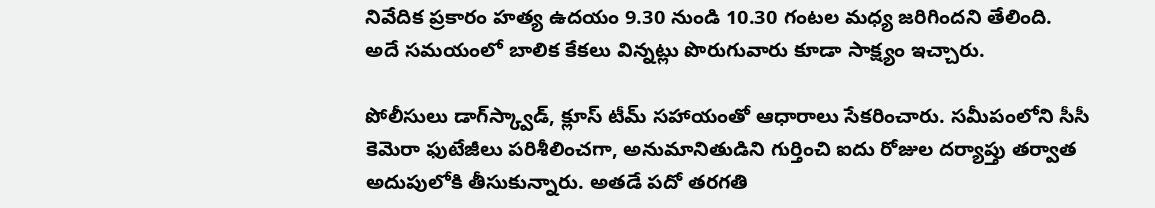నివేదిక ప్రకారం హత్య ఉదయం 9.30 నుండి 10.30 గంటల మధ్య జరిగిందని తేలింది. అదే సమయంలో బాలిక కేకలు విన్నట్లు పొరుగువారు కూడా సాక్ష్యం ఇచ్చారు.

పోలీసులు డాగ్‌స్క్వాడ్, క్లూస్ టీమ్ సహాయంతో ఆధారాలు సేకరించారు. సమీపంలోని సీసీ కెమెరా ఫుటేజీలు పరిశీలించగా, అనుమానితుడిని గుర్తించి ఐదు రోజుల దర్యాప్తు తర్వాత అదుపులోకి తీసుకున్నారు. అతడే పదో తరగతి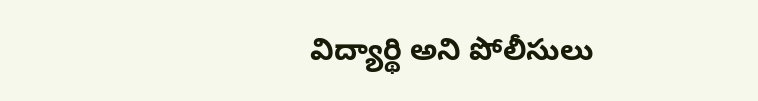విద్యార్థి అని పోలీసులు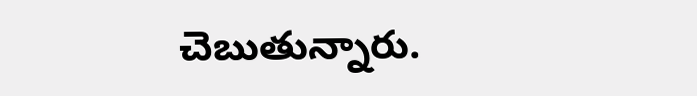చెబుతున్నారు.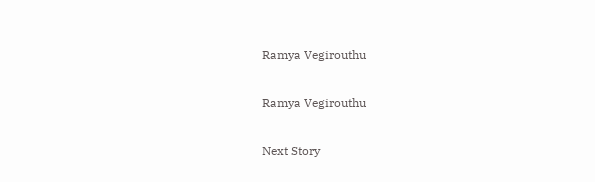Ramya Vegirouthu

Ramya Vegirouthu

Next Story